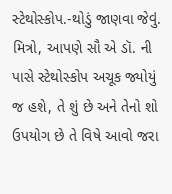સ્ટેથોસ્કોપ.-થોડું જાણવા જેવું.
મિત્રો, આપણે સૌ એ ડૉ. ની પાસે સ્ટેથોસ્કોપ અચૂક જ્યોયું જ હશે, તે શું છે અને તેનો શો ઉપયોગ છે તે વિષે આવો જરા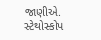જાણીએ.
સ્ટેથોસ્કોપ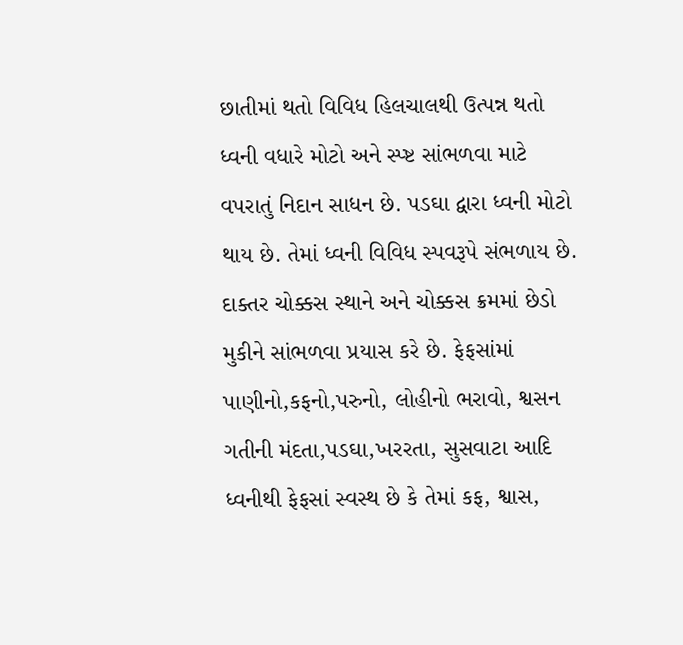છાતીમાં થતો વિવિધ હિલચાલથી ઉત્પન્ન થતો ધ્વની વધારે મોટો અને સ્પ્ષ્ટ સાંભળવા માટે વપરાતું નિદાન સાધન છે. પડઘા દ્વારા ધ્વની મોટો થાય છે. તેમાં ધ્વની વિવિધ સ્પવરૂપે સંભળાય છે. દાક્તર ચોક્કસ સ્થાને અને ચોક્કસ ક્રમમાં છેડો મુકીને સાંભળવા પ્રયાસ કરે છે. ફેફસાંમાં પાણીનો,કફનો,પરુનો, લોહીનો ભરાવો, શ્વસન ગતીની મંદતા,પડઘા,ખરરતા, સુસવાટા આદિ ધ્વનીથી ફેફસાં સ્વસ્થ છે કે તેમાં કફ, શ્વાસ,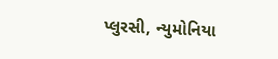પ્લુરસી, ન્યુમોનિયા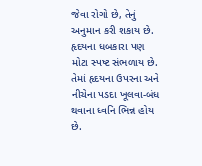જેવા રોગો છે, તેનું અનુમાન કરી શકાય છે. હૃદયના ધબકારા પણ મોટા સ્પષ્ટ સંભળાય છે. તેમાં હૃદયના ઉપરના અને નીચેના પડદા ખૂલવા-બંધ થવાના ધ્વનિ ભિન્ન હોય છે.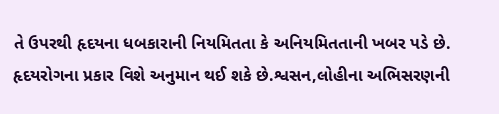તે ઉપરથી હૃદયના ધબકારાની નિયમિતતા કે અનિયમિતતાની ખબર પડે છે. હૃદયરોગના પ્રકાર વિશે અનુમાન થઈ શકે છે.શ્વસન,લોહીના અભિસરણની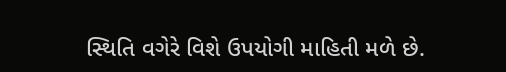સ્થિતિ વગેરે વિશે ઉપયોગી માહિતી મળે છે.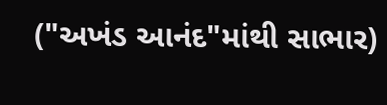("અખંડ આનંદ"માંથી સાભાર)